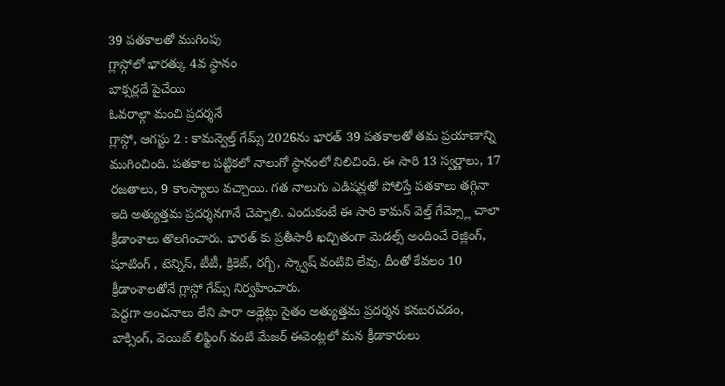39 పతకాలతో ముగింపు
గ్లాస్గోలో భారత్కు 4వ స్థానం
బాక్సర్లదే పైచేయి
ఓవరాల్గా మంచి ప్రదర్శనే
గ్లాస్గో, ఆగస్టు 2 : కామన్వెల్త్ గేమ్స్ 2026ను భారత్ 39 పతకాలతో తమ ప్రయాణాన్ని ముగించింది. పతకాల పట్టికలో నాలుగో స్థానంలో నిలిచింది. ఈ సారి 13 స్వర్ణాలు, 17 రజతాలు, 9 కాంస్యాలు వచ్చాయి. గత నాలుగు ఎడిషన్లతో పోలిస్తే పతకాలు తగ్గినా ఇది అత్యుత్తమ ప్రదర్శనగానే చెప్పాలి. ఎందుకంటే ఈ సారి కామన్ వెల్త్ గేమ్స్లో చాలా క్రీడాంశాలు తొలగించారు. భారత్ కు ప్రతీసారీ ఖచ్చితంగా మెడల్స్ అందించే రెజ్లింగ్, షూటింగ్ , టెన్నిస్, టీటీ, క్రికెట్, రగ్బీ, స్క్వాష్ వంటివి లేవు. దీంతో కేవలం 10 క్రీడాంశాలతోనే గ్లాస్గో గేమ్స్ నిర్వహించారు.
పెద్దగా అంచనాలు లేని పారా అథ్లెట్లు సైతం అత్యుత్తమ ప్రదర్శన కనబరచడం, బాక్సింగ్, వెయిట్ లిఫ్టింగ్ వంటి మేజర్ ఈవెంట్లలో మన క్రీడాకారులు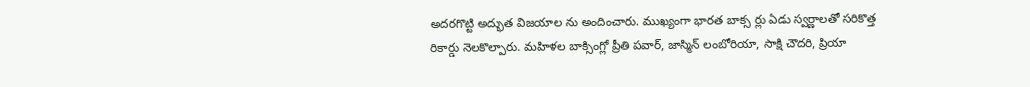అదరగొట్టి అద్భుత విజయాల ను అందించారు. ముఖ్యంగా భారత బాక్స ర్లు ఏడు స్వర్ణాలతో సరికొత్త రికార్డు నెలకొల్పారు. మహిళల బాక్సింగ్లో ప్రీతి పవార్, జాస్మిన్ లంబోరియా, సాక్షి చౌదరి, ప్రియా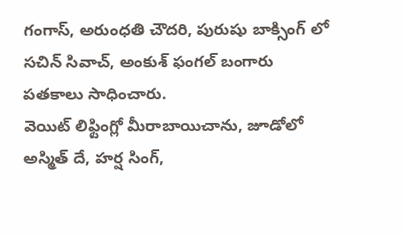గంగాస్, అరుంధతి చౌదరి, పురుషు బాక్సింగ్ లో సచిన్ సివాచ్, అంకుశ్ ఫంగల్ బంగారు పతకాలు సాధించారు.
వెయిట్ లిఫ్టింగ్లో మీరాబాయిచాను, జూడోలో అస్మిత్ దే, హర్ష సింగ్,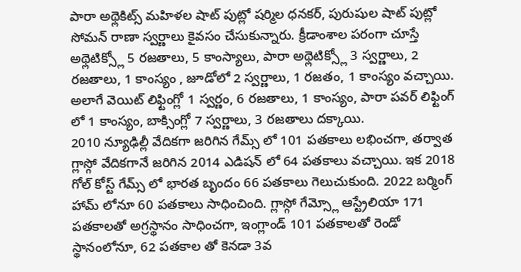పారా అథ్లెకిట్స్ మహిళల షాట్ పుట్లో షర్మిల ధనకర్, పురుషుల షాట్ పుట్లో సోమన్ రాణా స్వర్ణాలు కైవసం చేసుకున్నారు. క్రీడాంశాల పరంగా చూస్తే అథ్లెటిక్స్లో 5 రజతాలు, 5 కాంస్యాలు, పారా అథ్లెటిక్స్లో 3 స్వర్ణాలు, 2 రజతాలు, 1 కాంస్యం , జూడోలో 2 స్వర్ణాలు, 1 రజతం, 1 కాంస్యం వచ్చాయి. అలాగే వెయిట్ లిఫ్టింగ్లో 1 స్వర్ణం, 6 రజతాలు, 1 కాంస్యం, పారా పవర్ లిఫ్టింగ్ లో 1 కాంస్యం, బాక్సింగ్లో 7 స్వర్ణాలు, 3 రజతాలు దక్కాయి.
2010 న్యూఢిల్లీ వేదికగా జరిగిన గేమ్స్ లో 101 పతకాలు లభించగా, తర్వాత గ్లాస్గో వేదికగానే జరిగిన 2014 ఎడిషన్ లో 64 పతకాలు వచ్చాయి. ఇక 2018 గోల్ కోస్ట్ గేమ్స్ లో భారత బృందం 66 పతకాలు గెలుచుకుంది. 2022 బర్మింగ్ హామ్ లోనూ 60 పతకాలు సాధించింది. గ్లాస్గో గేమ్స్లో ఆస్ట్రేలియా 171 పతకాలతో అగ్రస్థానం సాధించగా, ఇంగ్లాండ్ 101 పతకాలతో రెండో స్థానంలోనూ, 62 పతకాల తో కెనడా 3వ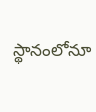స్థానంలోనూ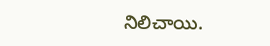నిలిచాయి.